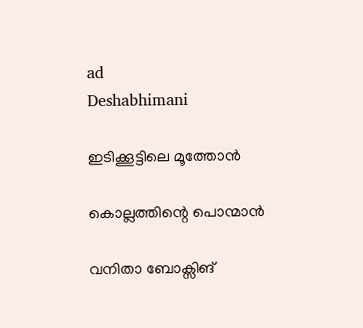ad
Deshabhimani

ഇടിക്കൂട്ടിലെ മൂത്തോന്‍

കൊല്ലത്തിന്റെ പൊന്മാന്‍

വനിതാ ബോക്സിങ്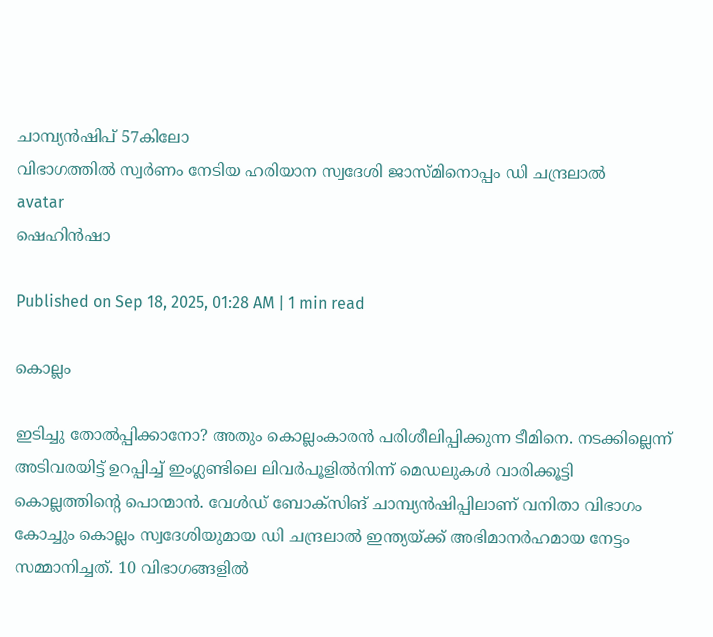ചാമ്പ്യന്‍ഷിപ് 57കിലോ
വിഭാഗത്തില്‍ സ്വര്‍ണം നേടിയ ഹരിയാന സ്വദേശി ജാസ്മിനൊപ്പം ഡി ചന്ദ്രലാൽ
avatar
ഷെഹിന്‍ഷാ

Published on Sep 18, 2025, 01:28 AM | 1 min read

കൊല്ലം

ഇടിച്ചു തോല്‍പ്പിക്കാനോ? അതും കൊല്ലംകാരന്‍ പരിശീലിപ്പിക്കുന്ന ടീമിനെ. നടക്കില്ലെന്ന് അടിവരയിട്ട് ഉറപ്പിച്ച് ഇംഗ്ലണ്ടിലെ ലിവര്‍പൂളില്‍നിന്ന് മെഡലുകള്‍ വാരിക്കൂട്ടി കൊല്ലത്തിന്റെ പൊന്മാന്‍. വേൾഡ് ബോക്സിങ് ചാമ്പ്യൻഷിപ്പിലാണ് വനിതാ വിഭാഗം കോച്ചും കൊല്ലം സ്വദേശിയുമായ ഡി ചന്ദ്രലാല്‍ ഇന്ത്യയ്ക്ക് അഭിമാനര്‍ഹമായ നേട്ടം സമ്മാനിച്ചത്. 10 വിഭാഗങ്ങളില്‍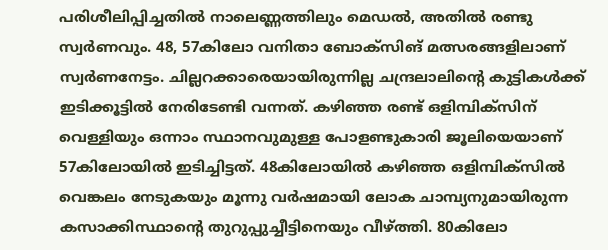പരിശീലിപ്പിച്ചതില്‍ നാലെണ്ണത്തിലും മെഡല്‍, അതില്‍ രണ്ടു സ്വര്‍ണവും. 48, 57കിലോ വനിതാ ബോക്സിങ് മത്സരങ്ങളിലാണ് സ്വര്‍ണനേട്ടം. ചില്ലറക്കാരെയായിരുന്നില്ല ചന്ദ്രലാലിന്റെ കുട്ടികള്‍ക്ക് ഇടിക്കൂട്ടില്‍ നേരിടേണ്ടി വന്നത്. കഴിഞ്ഞ രണ്ട് ഒളിമ്പിക്സിന് വെള്ളിയും ഒന്നാം സ്ഥാനവുമുള്ള പോളണ്ടുകാരി ജൂലിയെയാണ് 57കിലോയില്‍ ഇടിച്ചിട്ടത്. 48കിലോയില്‍ കഴിഞ്ഞ ഒളിമ്പിക്സില്‍ വെങ്കലം നേടുകയും മൂന്നു വര്‍ഷമായി ലോക ചാമ്പ്യനുമായിരുന്ന കസാക്കിസ്ഥാന്റെ തുറുപ്പുച്ചീട്ടിനെയും വീഴ്ത്തി. 80കിലോ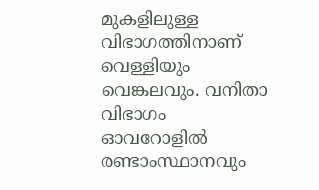മുകളിലുള്ള വിഭാഗത്തിനാണ് വെള്ളിയും വെങ്കലവും. വനിതാ വിഭാഗം ഓവറോളില്‍ രണ്ടാംസ്ഥാനവും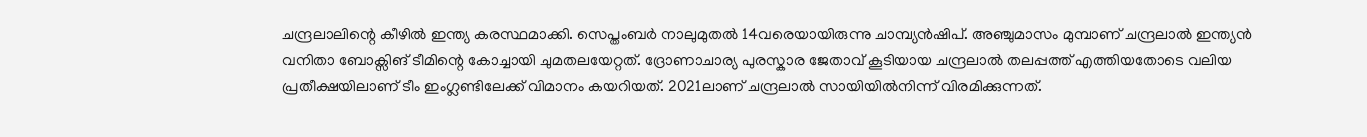ചന്ദ്രലാലിന്റെ കീഴില്‍ ഇന്ത്യ കരസ്ഥമാക്കി. സെപ്തംബര്‍ നാലുമുതൽ 14വരെയായിരുന്നു ചാമ്പ്യന്‍ഷിപ്. അഞ്ചുമാസം മുമ്പാണ് ചന്ദ്രലാല്‍ ഇന്ത്യൻ വനിതാ ബോക്സിങ് ടീമിന്റെ കോച്ചായി ചുമതലയേറ്റത്. ദ്രോണാചാര്യ പുരസ്കാര ജേതാവ് കൂടിയായ ചന്ദ്രലാല്‍ തലപ്പത്ത് എത്തിയതോടെ വലിയ പ്രതീക്ഷയിലാണ് ടീം ഇംഗ്ലണ്ടിലേക്ക് വിമാനം കയറിയത്. 2021ലാണ് ചന്ദ്രലാല്‍ സായിയില്‍നിന്ന് വിരമിക്കുന്നത്.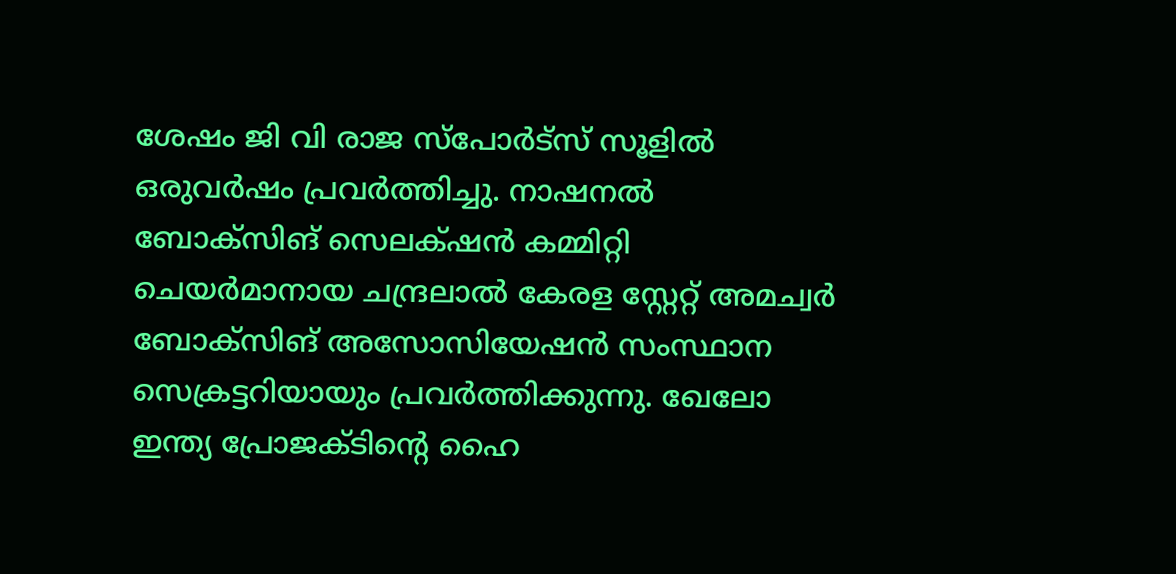ശേഷം ജി വി രാജ സ്പോര്‍ട്സ് സൂളില്‍ ഒരുവര്‍ഷം പ്രവര്‍ത്തിച്ചു. നാഷനൽ ബോക്സിങ് സെലക്‌ഷൻ കമ്മിറ്റി ചെയർമാനായ ചന്ദ്രലാൽ കേരള സ്റ്റേറ്റ് അമച്വർ ബോക്സിങ് അസോസിയേഷൻ സംസ്ഥാന സെക്രട്ടറിയായും പ്രവർത്തിക്കുന്നു. ഖേലോ ഇന്ത്യ പ്രോജക്ടിന്റെ ഹൈ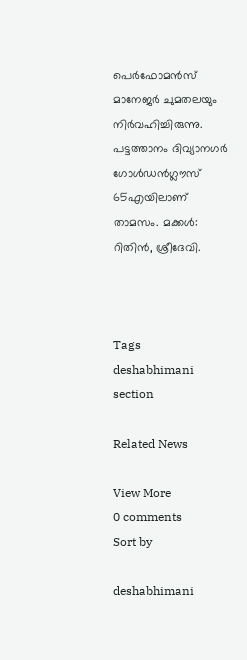പെർഫോമൻസ് മാനേജര്‍ ചുമതലയും നിര്‍വഹിച്ചിരുന്നു. പട്ടത്താനം ദിവ്യാനഗര്‍ ഗോള്‍ഡന്‍ഗ്ലൗസ് 65എയിലാണ് താമസം. മക്കള്‍: റിതിന്‍, ശ്രീദേവി.



Tags
deshabhimani section

Related News

View More
0 comments
Sort by

deshabhimani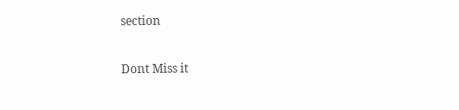section

Dont Miss it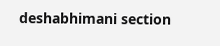deshabhimani section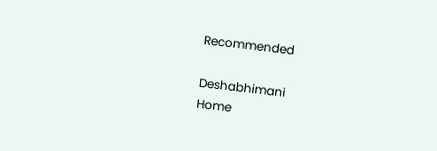Recommended

Deshabhimani
Home